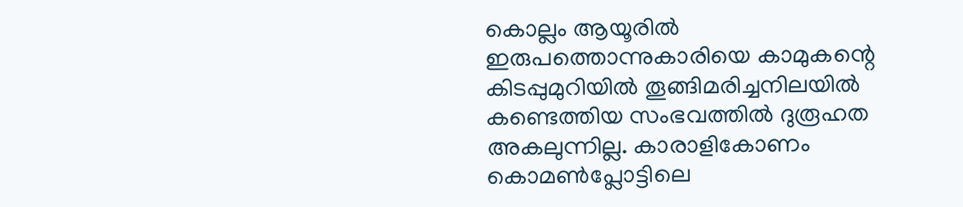കൊല്ലം ആയൂരില്‍ ഇരുപത്തൊന്നുകാരിയെ കാമുകന്റെ കിടപ്പുമുറിയില്‍ തൂങ്ങിമരിച്ചനിലയില്‍ കണ്ടെത്തിയ സംഭവത്തില്‍ ദുരൂഹത അകലുന്നില്ല. കാരാളികോണം കൊമണ്‍പ്ലോട്ടിലെ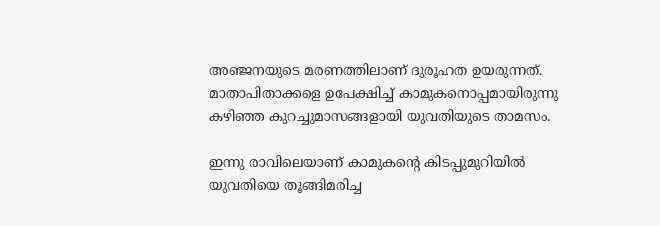അഞ്ജനയുടെ മരണത്തിലാണ് ദുരൂഹത ഉയരുന്നത്. മാതാപിതാക്കളെ ഉപേക്ഷിച്ച്‌ കാമുകനൊപ്പമായിരുന്നു കഴിഞ്ഞ കുറച്ചുമാസങ്ങളായി യുവതിയുടെ താമസം.

ഇന്നു രാവിലെയാണ് കാമുകന്റെ കിടപ്പുമുറിയില്‍ യുവതിയെ തൂങ്ങിമരിച്ച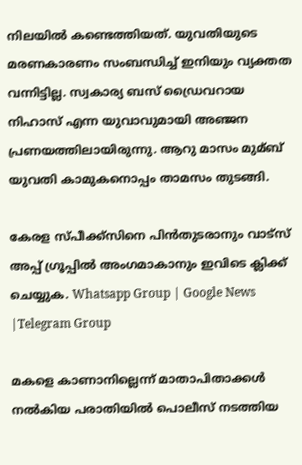നിലയില്‍ കണ്ടെത്തിയത്. യുവതിയുടെ മരണകാരണം സംബന്ധിച്ച്‌ ഇനിയും വ്യക്തത വന്നിട്ടില്ല. സ്വകാര്യ ബസ് ഡ്രൈവറായ നിഹാസ് എന്ന യുവാവുമായി അഞ്ജന പ്രണയത്തിലായിരുന്നു. ആറു മാസം മുമ്ബ് യുവതി കാമുകനൊപ്പം താമസം തുടങ്ങി.

കേരള സ്പീക്ക്സിനെ പിൻതുടരാനും വാട്സ് അപ്പ് ഗ്രൂപ്പിൽ അംഗമാകാനും ഇവിടെ ക്ലിക്ക് ചെയ്യുക. Whatsapp Group | Google News |Telegram Group

മകളെ കാണാനില്ലെന്ന് മാതാപിതാക്കള്‍ നല്‍കിയ പരാതിയില്‍ പൊലീസ് നടത്തിയ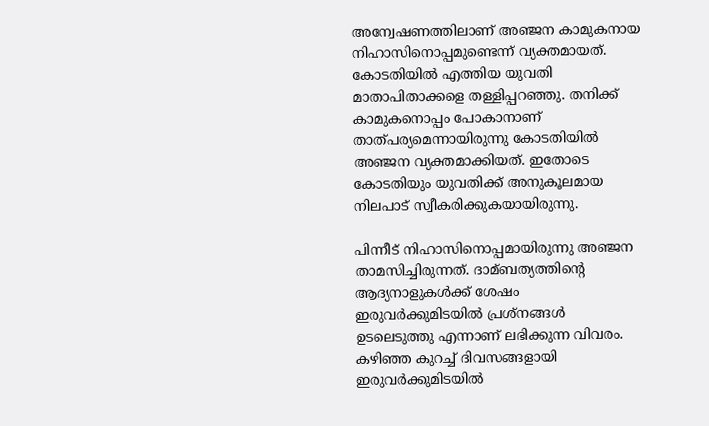അന്വേഷണത്തിലാണ് അഞ്ജന കാമുകനായ നിഹാസിനൊപ്പമുണ്ടെന്ന് വ്യക്തമായത്. കോടതിയില്‍ എത്തിയ യുവതി മാതാപിതാക്കളെ തള്ളിപ്പറഞ്ഞു. തനിക്ക് കാമുകനൊപ്പം പോകാനാണ് താത്പര്യമെന്നായിരുന്നു കോടതിയില്‍ അഞ്ജന വ്യക്തമാക്കിയത്. ഇതോടെ കോടതിയും യുവതിക്ക് അനുകൂലമായ നിലപാട് സ്വീകരിക്കുകയായിരുന്നു.

പിന്നീട് നിഹാസിനൊപ്പമായിരുന്നു അഞ്ജന താമസിച്ചിരുന്നത്. ദാമ്ബത്യത്തിന്റെ ആദ്യനാളുകള്‍ക്ക് ശേഷം ഇരുവർക്കുമിടയില്‍ പ്രശ്നങ്ങള്‍ ഉടലെടുത്തു എന്നാണ് ലഭിക്കുന്ന വിവരം. കഴിഞ്ഞ കുറച്ച്‌ ദിവസങ്ങളായി ഇരുവർക്കുമിടയില്‍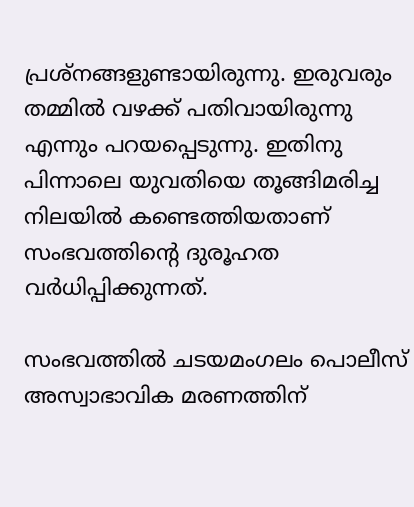പ്രശ്‌നങ്ങളുണ്ടായിരുന്നു. ഇരുവരും തമ്മില്‍ വഴക്ക് പതിവായിരുന്നു എന്നും പറയപ്പെടുന്നു. ഇതിനു പിന്നാലെ യുവതിയെ തൂങ്ങിമരിച്ച നിലയില്‍ കണ്ടെത്തിയതാണ് സംഭവത്തിന്റെ ദുരൂഹത വർധിപ്പിക്കുന്നത്.

സംഭവത്തില്‍ ചടയമംഗലം പൊലീസ് അസ്വാഭാവിക മരണത്തിന്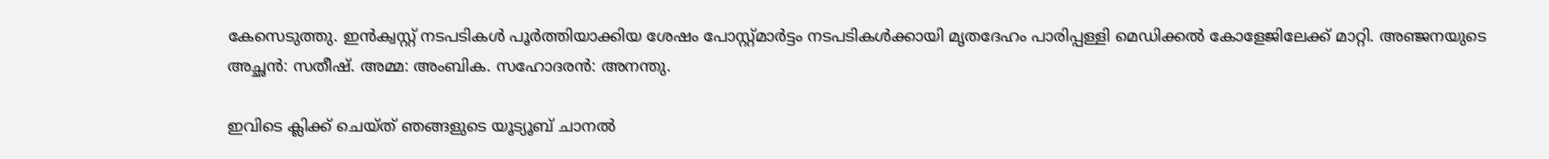കേസെടുത്തു. ഇൻക്വസ്റ്റ് നടപടികള്‍ പൂർത്തിയാക്കിയ ശേഷം പോസ്റ്റ്മാർട്ടം നടപടികള്‍ക്കായി മൃതദേഹം പാരിപ്പള്ളി മെഡിക്കല്‍ കോളേജിലേക്ക് മാറ്റി. അഞ്ജനയുടെ അച്ഛൻ: സതീഷ്. അമ്മ: അംബിക. സഹോദരൻ: അനന്തു.

ഇവിടെ ക്ലിക്ക് ചെയ്ത് ഞങ്ങളുടെ യൂട്യൂബ് ചാനൽ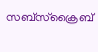സബ്സ്ക്രൈബ്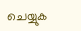ചെയ്യുക